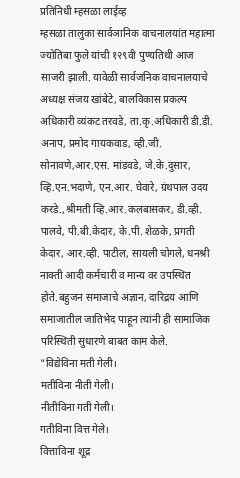प्रतिनिधी म्हसळा लाईव्ह
म्हसळा तालुका सार्वञानिक वाचनालयांत महात्मा ज्योतिबा फुले यांची १२९वी पुण्यतिथी आज साजरी झाली. यावेळी सार्वजनिक वाचनालयाचे अध्यक्ष संजय खांबेटे, बालविकास प्रकल्प अधिकारी व्यंकट तरवडे, ता.कृ.अधिकारी डी.डी. अनाप, प्रमोद गायकवाड, व्ही.जी. सोनावणे,आर.एस. मांडवडे, जे.के.दुसार, व्हि.एन.भदाणे, एन.आर. घेवारे, ग्रंथपाल उदय करडे.,श्रीमती व्हि.आर.कलबासकर, डी.व्ही. पालवे, पी.बी.केदार, के.पी. शेळके, प्रगती केदार, आर.व्ही. पाटील, सायली चोगले, धनश्री नाक्ती आदी कर्मचारी व मान्य वर उपस्थित होते.बहुजन समाजाचे अज्ञान, दारिद्रय आणि समाजातील जातिभेद पाहून त्यांनी ही सामाजिक परिस्थिती सुधारणे बाबत काम केले.
"विद्येविना मती गेली।
मतीविना नीती गेली।
नीतीविना गती गेली।
गतीविना वित्त गेले।
वित्ताविना शूद्र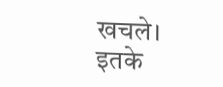खचले।
इतके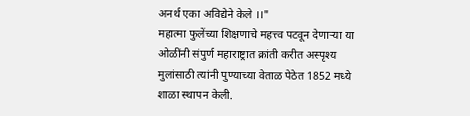अनर्थ एका अविद्येने केले ।।"
महात्मा फुलेंच्या शिक्षणाचे महत्त्व पटवून देणाऱ्या या ओळींनी संपुर्ण महाराष्ट्रात क्रांती करीत अस्पृश्य मुलांसाठी त्यांनी पुण्याच्या वेताळ पेठेत 1852 मध्ये शाळा स्थापन केली.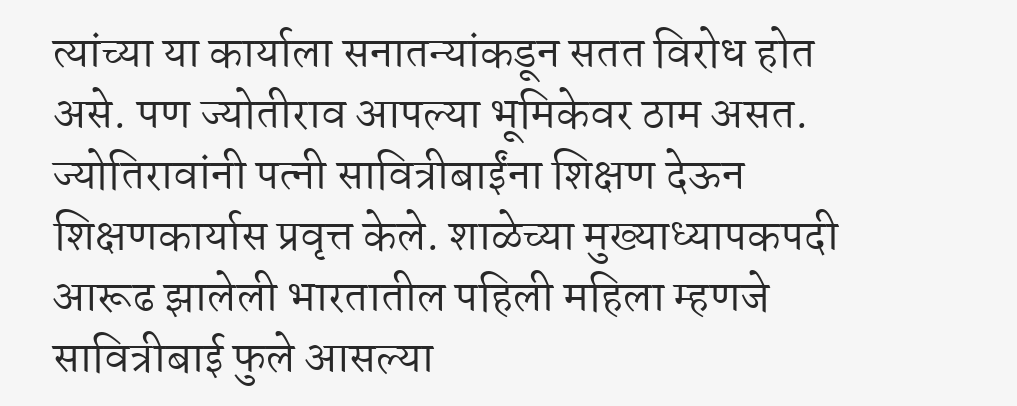त्यांच्या या कार्याला सनातन्यांकडून सतत विरोध होत असे. पण ज्योतीराव आपल्या भूमिकेवर ठाम असत. ज्योतिरावांनी पत्नी सावित्रीबाईंना शिक्षण देऊन शिक्षणकार्यास प्रवृत्त केले. शाळेच्या मुख्याध्यापकपदी आरूढ झालेली भारतातील पहिली महिला म्हणजे सावित्रीबाई फुले आसल्या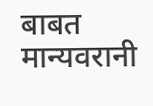बाबत मान्यवरानी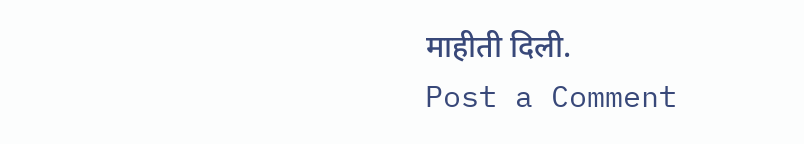माहीती दिली.
Post a Comment